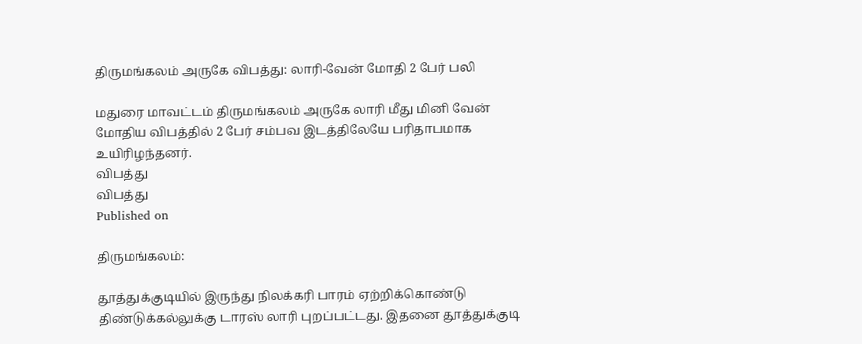திருமங்கலம் அருகே விபத்து: லாரி-வேன் மோதி 2 பேர் பலி

மதுரை மாவட்டம் திருமங்கலம் அருகே லாரி மீது மினி வேன் மோதிய விபத்தில் 2 பேர் சம்பவ இடத்திலேயே பரிதாபமாக உயிரிழந்தனர்.
விபத்து
விபத்து
Published on

திருமங்கலம்:

தூத்துக்குடியில் இருந்து நிலக்கரி பாரம் ஏற்றிக்கொண்டு திண்டுக்கல்லுக்கு டாரஸ் லாரி புறப்பட்டது. இதனை தூத்துக்குடி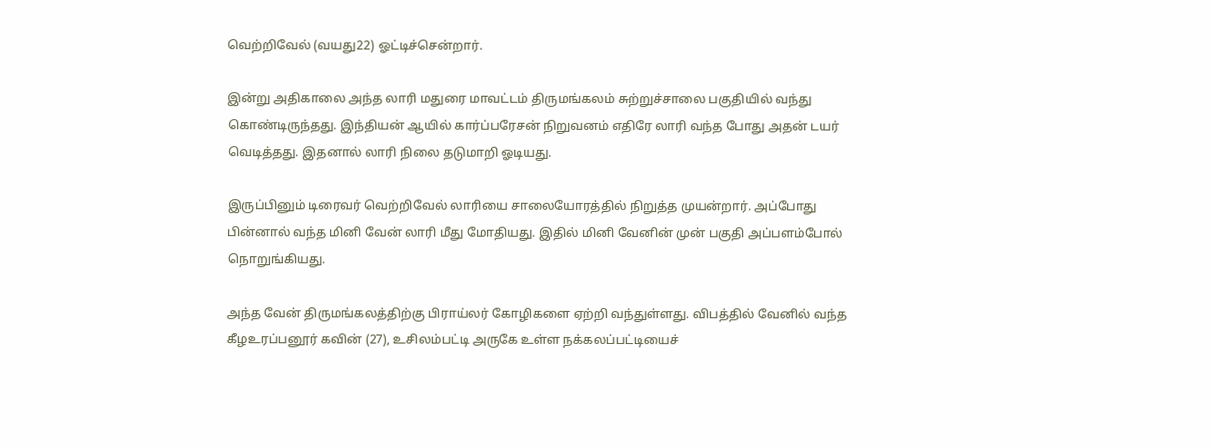வெற்றிவேல் (வயது22) ஓட்டிச்சென்றார்.

இன்று அதிகாலை அந்த லாரி மதுரை மாவட்டம் திருமங்கலம் சுற்றுச்சாலை பகுதியில் வந்து கொண்டிருந்தது. இந்தியன் ஆயில் கார்ப்பரேசன் நிறுவனம் எதிரே லாரி வந்த போது அதன் டயர் வெடித்தது. இதனால் லாரி நிலை தடுமாறி ஓடியது.

இருப்பினும் டிரைவர் வெற்றிவேல் லாரியை சாலையோரத்தில் நிறுத்த முயன்றார். அப்போது பின்னால் வந்த மினி வேன் லாரி மீது மோதியது. இதில் மினி வேனின் முன் பகுதி அப்பளம்போல் நொறுங்கியது.

அந்த வேன் திருமங்கலத்திற்கு பிராய்லர் கோழிகளை ஏற்றி வந்துள்ளது. விபத்தில் வேனில் வந்த கீழஉரப்பனூர் கவின் (27), உசிலம்பட்டி அருகே உள்ள நக்கலப்பட்டியைச்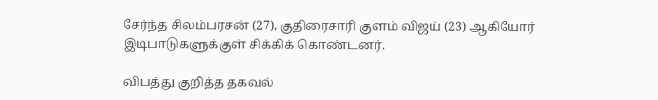சேர்ந்த சிலம்பரசன் (27), குதிரைசாரி குளம் விஜய் (23) ஆகியோர் இடிபாடுகளுக்குள் சிக்கிக் கொண்டனர்.

விபத்து குறித்த தகவல்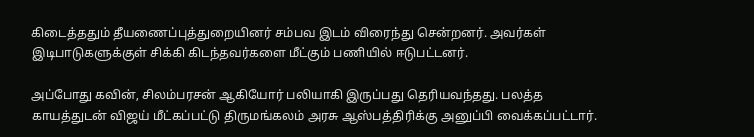கிடைத்ததும் தீயணைப்புத்துறையினர் சம்பவ இடம் விரைந்து சென்றனர். அவர்கள் இடிபாடுகளுக்குள் சிக்கி கிடந்தவர்களை மீட்கும் பணியில் ஈடுபட்டனர்.

அப்போது கவின், சிலம்பரசன் ஆகியோர் பலியாகி இருப்பது தெரியவந்தது. பலத்த காயத்துடன் விஜய் மீட்கப்பட்டு திருமங்கலம் அரசு ஆஸ்பத்திரிக்கு அனுப்பி வைக்கப்பட்டார்.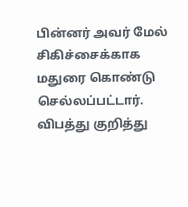பின்னர் அவர் மேல் சிகிச்சைக்காக மதுரை கொண்டு செல்லப்பட்டார். விபத்து குறித்து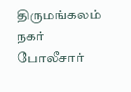திருமங்கலம் நகர் போலீசார்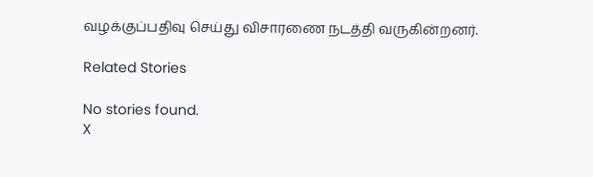வழக்குப்பதிவு செய்து விசாரணை நடத்தி வருகின்றனர்.

Related Stories

No stories found.
X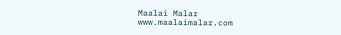Maalai Malar
www.maalaimalar.com